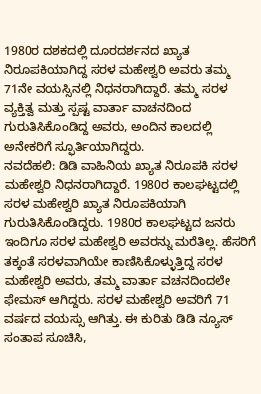1980ರ ದಶಕದಲ್ಲಿ ದೂರದರ್ಶನದ ಖ್ಯಾತ ನಿರೂಪಕಿಯಾಗಿದ್ದ ಸರಳ ಮಹೇಶ್ವರಿ ಅವರು ತಮ್ಮ 71ನೇ ವಯಸ್ಸಿನಲ್ಲಿ ನಿಧನರಾಗಿದ್ದಾರೆ. ತಮ್ಮ ಸರಳ ವ್ಯಕ್ತಿತ್ವ ಮತ್ತು ಸ್ಪಷ್ಟ ವಾರ್ತಾ ವಾಚನದಿಂದ ಗುರುತಿಸಿಕೊಂಡಿದ್ದ ಅವರು, ಅಂದಿನ ಕಾಲದಲ್ಲಿ ಅನೇಕರಿಗೆ ಸ್ಫೂರ್ತಿಯಾಗಿದ್ದರು.
ನವದೆಹಲಿ: ಡಿಡಿ ವಾಹಿನಿಯ ಖ್ಯಾತ ನಿರೂಪಕಿ ಸರಳ ಮಹೇಶ್ವರಿ ನಿಧನರಾಗಿದ್ದಾರೆ. 1980ರ ಕಾಲಘಟ್ಟದಲ್ಲಿ ಸರಳ ಮಹೇಶ್ವರಿ ಖ್ಯಾತ ನಿರೂಪಕಿಯಾಗಿ ಗುರುತಿಸಿಕೊಂಡಿದ್ದರು. 1980ರ ಕಾಲಘಟ್ಟದ ಜನರು ಇಂದಿಗೂ ಸರಳ ಮಹೇಶ್ವರಿ ಅವರನ್ನು ಮರೆತಿಲ್ಲ. ಹೆಸರಿಗೆ ತಕ್ಕಂತೆ ಸರಳವಾಗಿಯೇ ಕಾಣಿಸಿಕೊಳ್ಳುತ್ತಿದ್ದ ಸರಳ ಮಹೇಶ್ವರಿ ಅವರು, ತಮ್ಮ ವಾರ್ತಾ ವಚನದಿಂದಲೇ ಫೇಮಸ್ ಆಗಿದ್ದರು. ಸರಳ ಮಹೇಶ್ವರಿ ಅವರಿಗೆ 71 ವರ್ಷದ ವಯಸ್ಸು ಆಗಿತ್ತು. ಈ ಕುರಿತು ಡಿಡಿ ನ್ಯೂಸ್ ಸಂತಾಪ ಸೂಚಿಸಿ,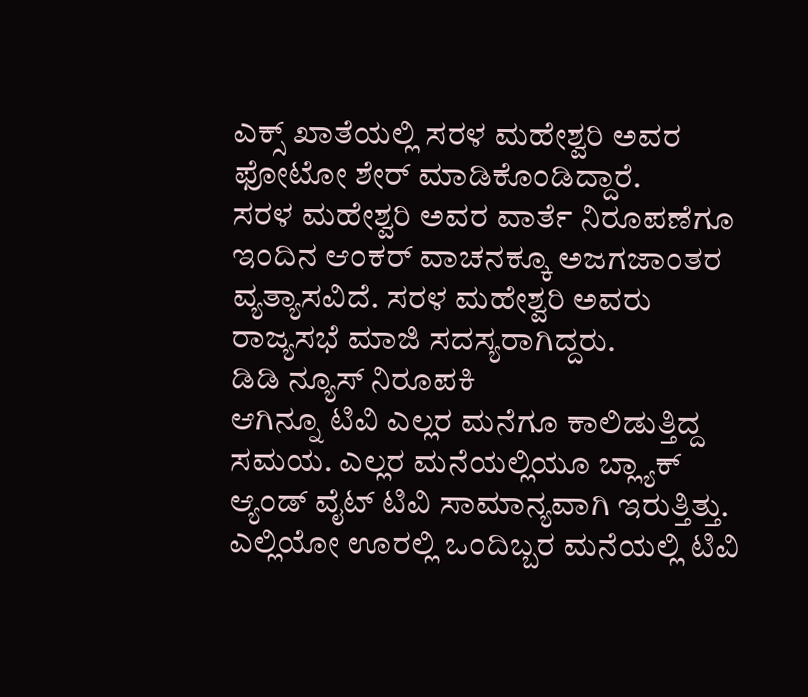ಎಕ್ಸ್ ಖಾತೆಯಲ್ಲಿ ಸರಳ ಮಹೇಶ್ವರಿ ಅವರ ಫೋಟೋ ಶೇರ್ ಮಾಡಿಕೊಂಡಿದ್ದಾರೆ.
ಸರಳ ಮಹೇಶ್ವರಿ ಅವರ ವಾರ್ತೆ ನಿರೂಪಣೆಗೂ ಇಂದಿನ ಆಂಕರ್ ವಾಚನಕ್ಕೂ ಅಜಗಜಾಂತರ ವ್ಯತ್ಯಾಸವಿದೆ. ಸರಳ ಮಹೇಶ್ವರಿ ಅವರು ರಾಜ್ಯಸಭೆ ಮಾಜಿ ಸದಸ್ಯರಾಗಿದ್ದರು.
ಡಿಡಿ ನ್ಯೂಸ್ ನಿರೂಪಕಿ
ಆಗಿನ್ನೂ ಟಿವಿ ಎಲ್ಲರ ಮನೆಗೂ ಕಾಲಿಡುತ್ತಿದ್ದ ಸಮಯ. ಎಲ್ಲರ ಮನೆಯಲ್ಲಿಯೂ ಬ್ಲ್ಯಾಕ್ ಆ್ಯಂಡ್ ವೈಟ್ ಟಿವಿ ಸಾಮಾನ್ಯವಾಗಿ ಇರುತ್ತಿತ್ತು. ಎಲ್ಲಿಯೋ ಊರಲ್ಲಿ ಒಂದಿಬ್ಬರ ಮನೆಯಲ್ಲಿ ಟಿವಿ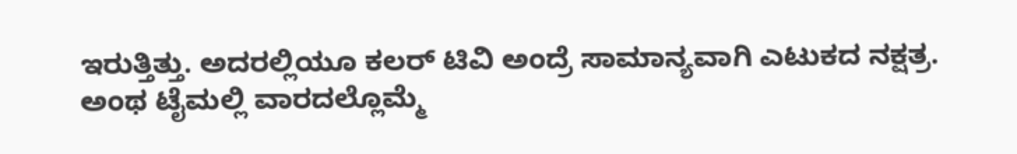ಇರುತ್ತಿತ್ತು. ಅದರಲ್ಲಿಯೂ ಕಲರ್ ಟಿವಿ ಅಂದ್ರೆ ಸಾಮಾನ್ಯವಾಗಿ ಎಟುಕದ ನಕ್ಷತ್ರ. ಅಂಥ ಟೈಮಲ್ಲಿ ವಾರದಲ್ಲೊಮ್ಮೆ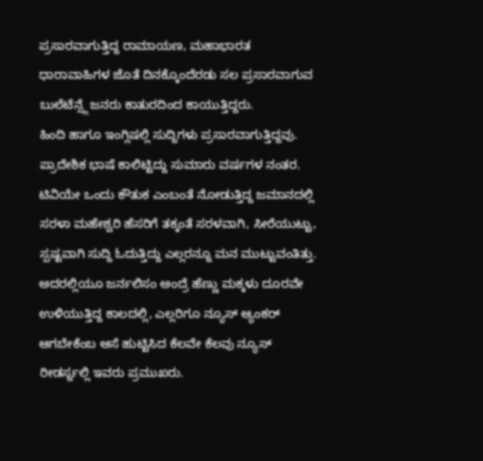ಪ್ರಸಾರವಾಗುತ್ತಿದ್ದ ರಾಮಾಯಣ, ಮಹಾಭಾರತ ಧಾರಾವಾಹಿಗಳ ಜೊತೆ ದಿನಕ್ಕೊಂದೆರಡು ಸಲ ಪ್ರಸಾರವಾಗುವ ಬುಲೆಟೆನ್ಸ್ಗೆ ಜನರು ಕಾತುರದಿಂದ ಕಾಯುತ್ತಿದ್ದರು.
ಹಿಂದಿ ಹಾಗೂ ಇಂಗ್ಲಿಷಲ್ಲಿ ಸುದ್ದಿಗಳು ಪ್ರಸಾರವಾಗುತ್ತಿದ್ದವು. ಪ್ರಾದೇಶಿಕ ಭಾಷೆ ಕಾಲಿಟ್ಟಿದ್ದು ಸುಮಾರು ವರ್ಷಗಳ ನಂತರ. ಟಿವಿಯೇ ಒಂದು ಕೌತುಕ ಎಂಬಂತೆ ನೋಡುತ್ತಿದ್ದ ಜಮಾನದಲ್ಲಿ ಸರಳಾ ಮಹೇಶ್ವರಿ ಹೆಸರಿಗೆ ತಕ್ಕಂತೆ ಸರಳವಾಗಿ, ಸೀರೆಯುಟ್ಟು, ಸ್ಪಷ್ಟವಾಗಿ ಸುದ್ದಿ ಓದುತ್ತಿದ್ದು ಎಲ್ಲರನ್ನೂ ಮನ ಮುಟ್ಟುವಂತಿತ್ತು. ಅದರಲ್ಲಿಯೂ ಜರ್ನಲಿಸಂ ಅಂದ್ರೆ ಹೆಣ್ಣು ಮಕ್ಕಳು ದೂರವೇ ಉಳಿಯುತ್ತಿದ್ದ ಕಾಲದಲ್ಲಿ, ಎಲ್ಲರಿಗೂ ನ್ಯೂಸ್ ಆ್ಯಂಕರ್ ಆಗಬೇಕೆಂಬ ಆಸೆ ಹುಟ್ಟಿಸಿದ ಕೆಲವೇ ಕೆಲವು ನ್ಯೂಸ್ ರೀಡರ್ಸ್ನಲ್ಲಿ ಇವರು ಪ್ರಮುಖರು.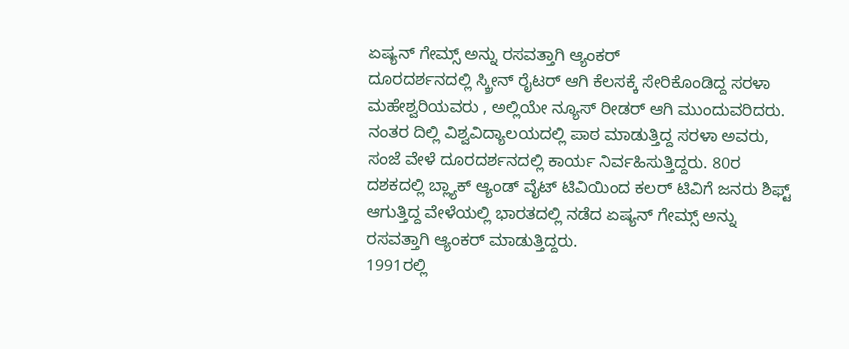ಏಷ್ಯನ್ ಗೇಮ್ಸ್ ಅನ್ನು ರಸವತ್ತಾಗಿ ಆ್ಯಂಕರ್
ದೂರದರ್ಶನದಲ್ಲಿ ಸ್ಕ್ರೀನ್ ರೈಟರ್ ಆಗಿ ಕೆಲಸಕ್ಕೆ ಸೇರಿಕೊಂಡಿದ್ದ ಸರಳಾ ಮಹೇಶ್ವರಿಯವರು , ಅಲ್ಲಿಯೇ ನ್ಯೂಸ್ ರೀಡರ್ ಆಗಿ ಮುಂದುವರಿದರು. ನಂತರ ದಿಲ್ಲಿ ವಿಶ್ವವಿದ್ಯಾಲಯದಲ್ಲಿ ಪಾಠ ಮಾಡುತ್ತಿದ್ದ ಸರಳಾ ಅವರು, ಸಂಜೆ ವೇಳೆ ದೂರದರ್ಶನದಲ್ಲಿ ಕಾರ್ಯ ನಿರ್ವಹಿಸುತ್ತಿದ್ದರು. 80ರ ದಶಕದಲ್ಲಿ ಬ್ಲ್ಯಾಕ್ ಆ್ಯಂಡ್ ವೈಟ್ ಟಿವಿಯಿಂದ ಕಲರ್ ಟಿವಿಗೆ ಜನರು ಶಿಫ್ಟ್ ಆಗುತ್ತಿದ್ದ ವೇಳೆಯಲ್ಲಿ ಭಾರತದಲ್ಲಿ ನಡೆದ ಏಷ್ಯನ್ ಗೇಮ್ಸ್ ಅನ್ನು ರಸವತ್ತಾಗಿ ಆ್ಯಂಕರ್ ಮಾಡುತ್ತಿದ್ದರು.
1991ರಲ್ಲಿ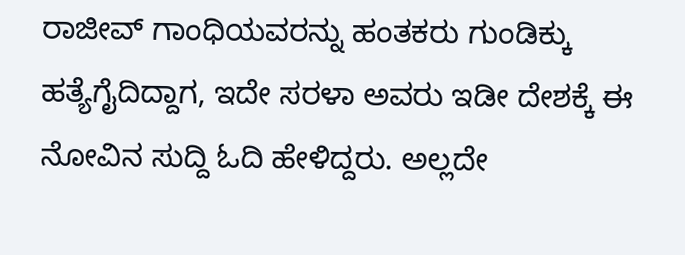ರಾಜೀವ್ ಗಾಂಧಿಯವರನ್ನು ಹಂತಕರು ಗುಂಡಿಕ್ಕು ಹತ್ಯೆಗೈದಿದ್ದಾಗ, ಇದೇ ಸರಳಾ ಅವರು ಇಡೀ ದೇಶಕ್ಕೆ ಈ ನೋವಿನ ಸುದ್ದಿ ಓದಿ ಹೇಳಿದ್ದರು. ಅಲ್ಲದೇ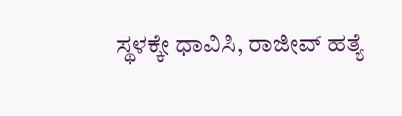ಸ್ಥಳಕ್ಕೇ ಧಾವಿಸಿ, ರಾಜೀವ್ ಹತ್ಯೆ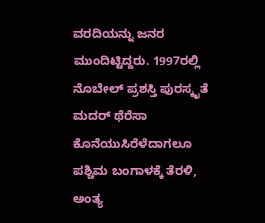ವರದಿಯನ್ನು ಜನರ ಮುಂದಿಟ್ಟಿದ್ದರು. 1997ರಲ್ಲಿ ನೊಬೇಲ್ ಪ್ರಶಸ್ತಿ ಪುರಸ್ಕೃತೆ ಮದರ್ ಥೆರೆಸಾ ಕೊನೆಯುಸಿರೆಳೆದಾಗಲೂ ಪಶ್ಚಿಮ ಬಂಗಾಳಕ್ಕೆ ತೆರಳಿ, ಅಂತ್ಯ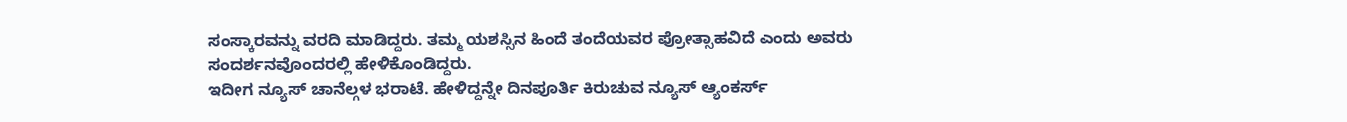ಸಂಸ್ಕಾರವನ್ನು ವರದಿ ಮಾಡಿದ್ದರು. ತಮ್ಮ ಯಶಸ್ಸಿನ ಹಿಂದೆ ತಂದೆಯವರ ಪ್ರೋತ್ಸಾಹವಿದೆ ಎಂದು ಅವರು ಸಂದರ್ಶನವೊಂದರಲ್ಲಿ ಹೇಳಿಕೊಂಡಿದ್ದರು.
ಇದೀಗ ನ್ಯೂಸ್ ಚಾನೆಲ್ಗಳ ಭರಾಟೆ. ಹೇಳಿದ್ದನ್ನೇ ದಿನಪೂರ್ತಿ ಕಿರುಚುವ ನ್ಯೂಸ್ ಆ್ಯಂಕರ್ಸ್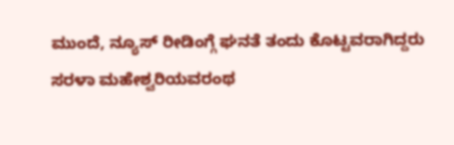ಮುಂದೆ, ನ್ಯೂಸ್ ರೀಡಿಂಗ್ಗೆ ಘನತೆ ತಂದು ಕೊಟ್ಟವರಾಗಿದ್ದರು ಸರಳಾ ಮಹೇಶ್ವರಿಯವರಂಥ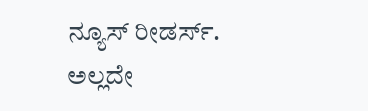ನ್ಯೂಸ್ ರೀಡರ್ಸ್. ಅಲ್ಲದೇ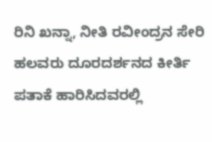ರಿನಿ ಖನ್ನಾ, ನೀತಿ ರವೀಂದ್ರನ ಸೇರಿ ಹಲವರು ದೂರದರ್ಶನದ ಕೀರ್ತಿ ಪತಾಕೆ ಹಾರಿಸಿದವರಲ್ಲಿ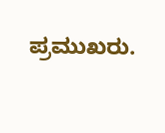ಪ್ರಮುಖರು.